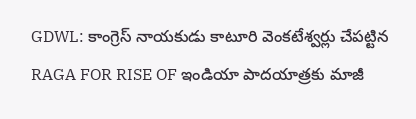GDWL: కాంగ్రెస్ నాయకుడు కాటూరి వెంకటేశ్వర్లు చేపట్టిన RAGA FOR RISE OF ఇండియా పాదయాత్రకు మాజీ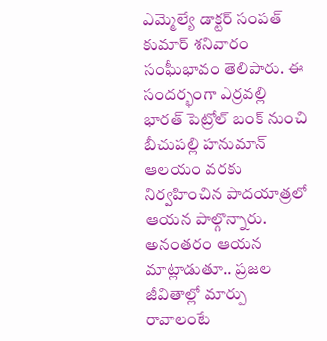ఎమ్మెల్యే డాక్టర్ సంపత్ కుమార్ శనివారం సంఘీభావం తెలిపారు. ఈ సందర్భంగా ఎర్రవల్లి భారత్ పెట్రోల్ బంక్ నుంచి బీచుపల్లి హనుమాన్ ఆలయం వరకు నిర్వహించిన పాదయాత్రలో ఆయన పాల్గొన్నారు. అనంతరం ఆయన మాట్లాడుతూ.. ప్రజల జీవితాల్లో మార్పు రావాలంటే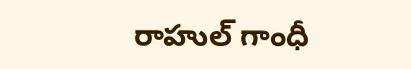రాహుల్ గాంధీ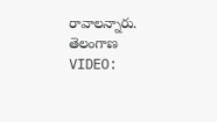రావాలన్నారు.
తెలంగాణ
VIDEO: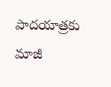పాదయాత్రకు మాజీ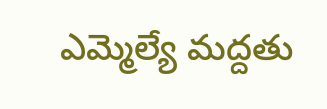ఎమ్మెల్యే మద్దతు